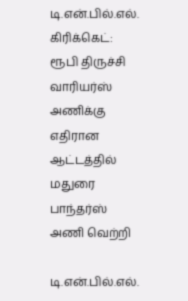டி.என்.பில்.எல். கிரிக்கெட்: ரூபி திருச்சி வாரியர்ஸ் அணிக்கு எதிரான ஆட்டத்தில் மதுரை பாந்தர்ஸ் அணி வெற்றி

டி.என்.பில்.எல்.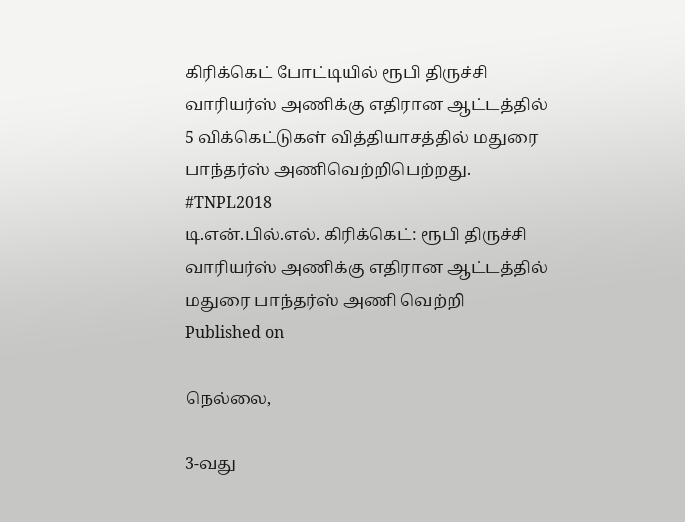கிரிக்கெட் போட்டியில் ரூபி திருச்சி வாரியர்ஸ் அணிக்கு எதிரான ஆட்டத்தில் 5 விக்கெட்டுகள் வித்தியாசத்தில் மதுரை பாந்தர்ஸ் அணிவெற்றிபெற்றது. #TNPL2018
டி.என்.பில்.எல். கிரிக்கெட்: ரூபி திருச்சி வாரியர்ஸ் அணிக்கு எதிரான ஆட்டத்தில் மதுரை பாந்தர்ஸ் அணி வெற்றி
Published on

நெல்லை,

3-வது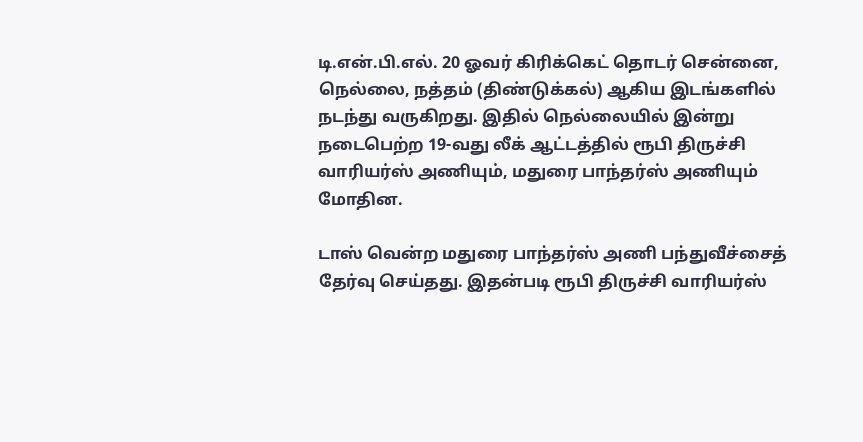டி.என்.பி.எல். 20 ஓவர் கிரிக்கெட் தொடர் சென்னை, நெல்லை, நத்தம் (திண்டுக்கல்) ஆகிய இடங்களில் நடந்து வருகிறது. இதில் நெல்லையில் இன்று நடைபெற்ற 19-வது லீக் ஆட்டத்தில் ரூபி திருச்சி வாரியர்ஸ் அணியும், மதுரை பாந்தர்ஸ் அணியும் மோதின.

டாஸ் வென்ற மதுரை பாந்தர்ஸ் அணி பந்துவீச்சைத் தேர்வு செய்தது. இதன்படி ரூபி திருச்சி வாரியர்ஸ்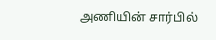அணியின் சார்பில்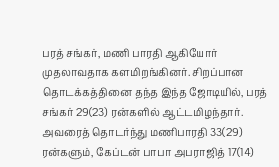பரத் சங்கர், மணி பாரதி ஆகியோர் முதலாவதாக களமிறங்கினர். சிறப்பான தொடக்கத்தினை தந்த இந்த ஜோடியில், பரத் சங்கர் 29(23) ரன்களில் ஆட்டமிழந்தார். அவரைத் தொடர்ந்து மணிபாரதி 33(29) ரன்களும், கேப்டன் பாபா அபராஜித் 17(14)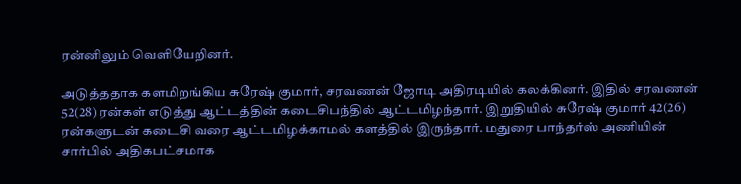ரன்னிலும் வெளியேறினர்.

அடுத்ததாக களமிறங்கிய சுரேஷ் குமார், சரவணன் ஜோடி அதிரடியில் கலக்கினர். இதில் சரவணன் 52(28) ரன்கள் எடுத்து ஆட்டத்தின் கடைசிபந்தில் ஆட்டமிழந்தார். இறுதியில் சுரேஷ் குமார் 42(26) ரன்களுடன் கடைசி வரை ஆட்டமிழக்காமல் களத்தில் இருந்தார். மதுரை பாந்தர்ஸ் அணியின் சார்பில் அதிகபட்சமாக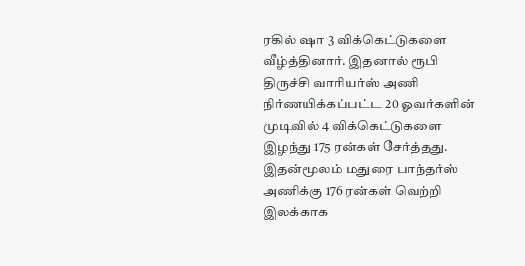ரகில் ஷா 3 விக்கெட்டுகளை வீழ்த்தினார். இதனால் ரூபி திருச்சி வாரியர்ஸ் அணி நிர்ணயிக்கப்பட்ட 20 ஓவர்களின் முடிவில் 4 விக்கெட்டுகளை இழந்து 175 ரன்கள் சேர்த்தது. இதன்மூலம் மதுரை பாந்தர்ஸ் அணிக்கு 176 ரன்கள் வெற்றி இலக்காக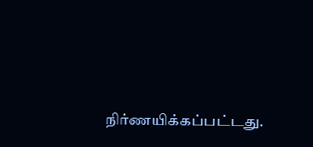நிர்ணயிக்கப்பட்டது.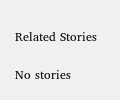Related Stories

No stories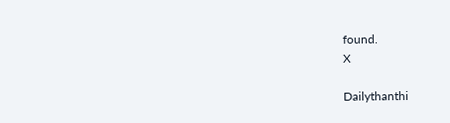found.
X

Dailythanthi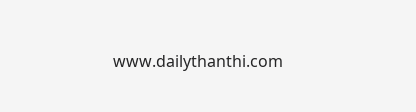www.dailythanthi.com